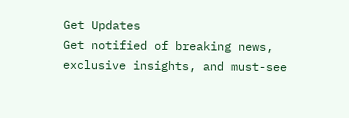Get Updates
Get notified of breaking news, exclusive insights, and must-see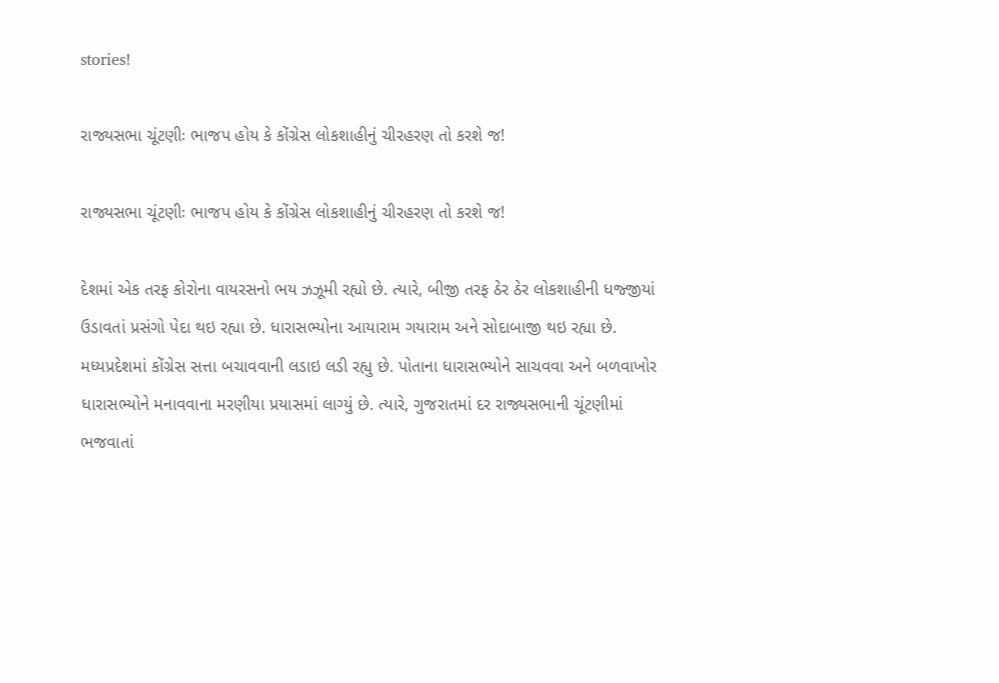stories!

રાજ્યસભા ચૂંટણીઃ ભાજપ હોય કે કોંગ્રેસ લોકશાહીનું ચીરહરણ તો કરશે જ!

રાજ્યસભા ચૂંટણીઃ ભાજપ હોય કે કોંગ્રેસ લોકશાહીનું ચીરહરણ તો કરશે જ!

દેશમાં એક તરફ કોરોના વાયરસનો ભય ઝઝૂમી રહ્યો છે. ત્યારે, બીજી તરફ ઠેર ઠેર લોકશાહીની ધજ્જીયાં ઉડાવતાં પ્રસંગો પેદા થઇ રહ્યા છે. ધારાસભ્યોના આયારામ ગયારામ અને સોદાબાજી થઇ રહ્યા છે. મધ્યપ્રદેશમાં કોંગ્રેસ સત્તા બચાવવાની લડાઇ લડી રહ્યુ છે. પોતાના ધારાસભ્યોને સાચવવા અને બળવાખોર ધારાસભ્યોને મનાવવાના મરણીયા પ્રયાસમાં લાગ્યું છે. ત્યારે, ગુજરાતમાં દર રાજ્યસભાની ચૂંટણીમાં ભજવાતાં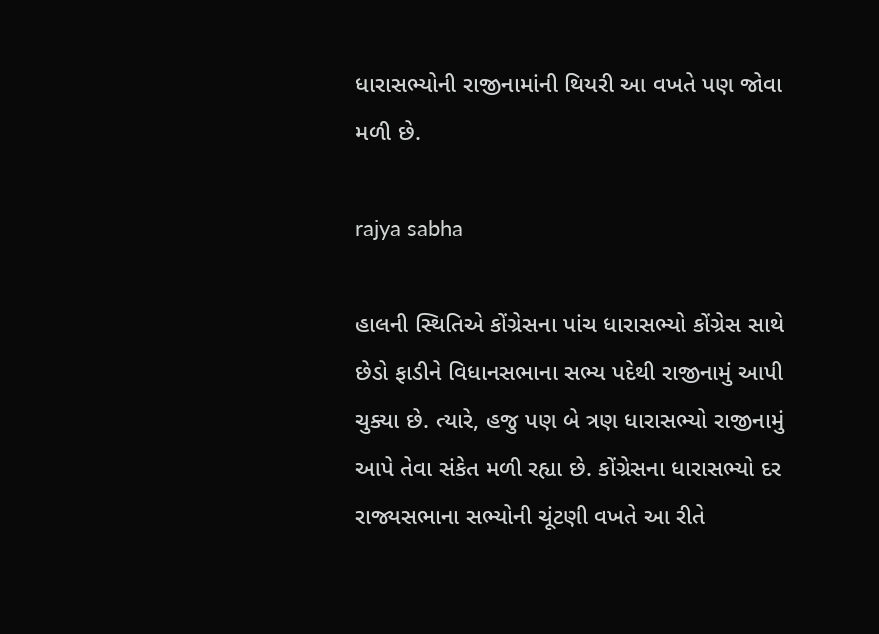ધારાસભ્યોની રાજીનામાંની થિયરી આ વખતે પણ જોવા મળી છે.

rajya sabha

હાલની સ્થિતિએ કોંગ્રેસના પાંચ ધારાસભ્યો કોંગ્રેસ સાથે છેડો ફાડીને વિધાનસભાના સભ્ય પદેથી રાજીનામું આપી ચુક્યા છે. ત્યારે, હજુ પણ બે ત્રણ ધારાસભ્યો રાજીનામું આપે તેવા સંકેત મળી રહ્યા છે. કોંગ્રેસના ધારાસભ્યો દર રાજ્યસભાના સભ્યોની ચૂંટણી વખતે આ રીતે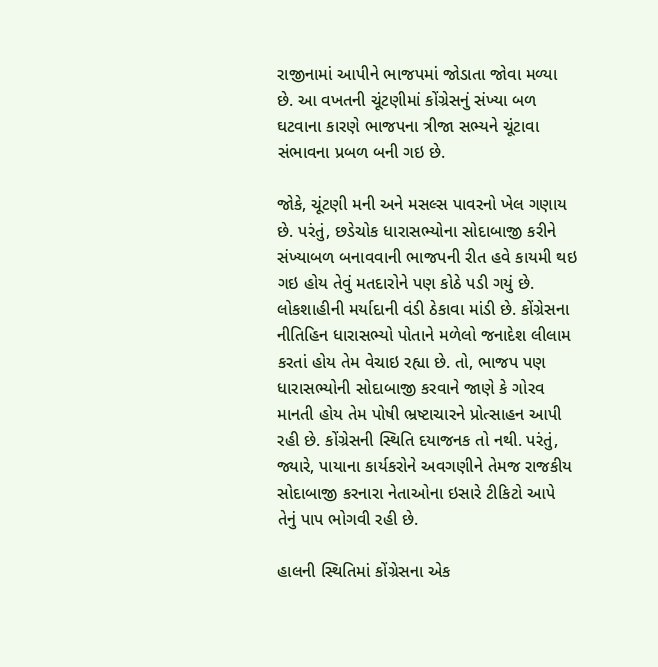રાજીનામાં આપીને ભાજપમાં જોડાતા જોવા મળ્યા છે. આ વખતની ચૂંટણીમાં કોંગ્રેસનું સંખ્યા બળ ઘટવાના કારણે ભાજપના ત્રીજા સભ્યને ચૂંટાવા સંભાવના પ્રબળ બની ગઇ છે.

જોકે, ચૂંટણી મની અને મસલ્સ પાવરનો ખેલ ગણાય છે. પરંતું, છડેચોક ધારાસભ્યોના સોદાબાજી કરીને સંખ્યાબળ બનાવવાની ભાજપની રીત હવે કાયમી થઇ ગઇ હોય તેવું મતદારોને પણ કોઠે પડી ગયું છે. લોકશાહીની મર્યાદાની વંડી ઠેકાવા માંડી છે. કોંગ્રેસના નીતિહિન ધારાસભ્યો પોતાને મળેલો જનાદેશ લીલામ કરતાં હોય તેમ વેચાઇ રહ્યા છે. તો, ભાજપ પણ ધારાસભ્યોની સોદાબાજી કરવાને જાણે કે ગોરવ માનતી હોય તેમ પોષી ભ્રષ્ટાચારને પ્રોત્સાહન આપી રહી છે. કોંગ્રેસની સ્થિતિ દયાજનક તો નથી. પરંતું, જ્યારે, પાયાના કાર્યકરોને અવગણીને તેમજ રાજકીય સોદાબાજી કરનારા નેતાઓના ઇસારે ટીકિટો આપે તેનું પાપ ભોગવી રહી છે.

હાલની સ્થિતિમાં કોંગ્રેસના એક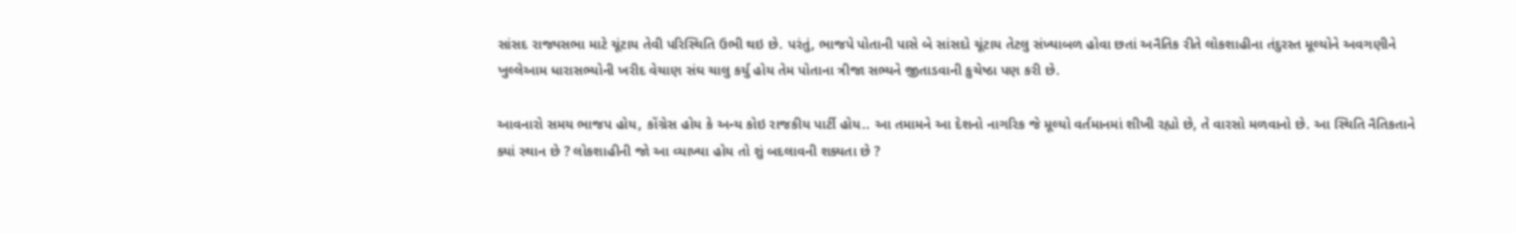સાંસદ રાજ્યસભા માટે ચૂંટાય તેવી પરિસ્થિતિ ઉભી થઇ છે. પરંતું, ભાજપે પોતાની પાસે બે સાંસદો ચૂંટાય તેટલુ સંખ્યાબળ હોવા છતાં અનૈતિક રીતે લોકશાહીના તંદુરસ્ત મૂલ્યોને અવગણીને ખુલ્લેઆમ ધારાસભ્યોની ખરીદ વેચાણ સંઘ ચાલુ કર્યુ હોય તેમ પોતાના ત્રીજા સભ્યને જીતાડવાની કુચેષ્ઠા પણ કરી છે.

આવનારો સમય ભાજપ હોય, કોંગ્રેસ હોય કે અન્ય કોઇ રાજકીય પાર્ટી હોય.. આ તમામને આ દેશનો નાગરિક જે મૂલ્યો વર્તમાનમાં શીખી રહ્યો છે, તે વારસો મળવાનો છે. આ સ્થિતિ નૈતિકતાને ક્યાં સ્થાન છે ? લોકશાહીની જો આ વ્યાખ્યા હોય તો શું બદલાવની શક્યતા છે ?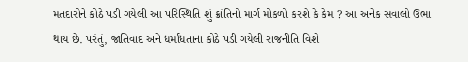મતદારોને કોઠે પડી ગયેલી આ પરિસ્થિતિ શું ક્રાંતિનો માર્ગ મોકળો કરશે કે કેમ ? આ અનેક સવાલો ઉભા થાય છે. પરંતું, જાતિવાદ અને ધર્માંધતાના કોઠે પડી ગયેલી રાજનીતિ વિશે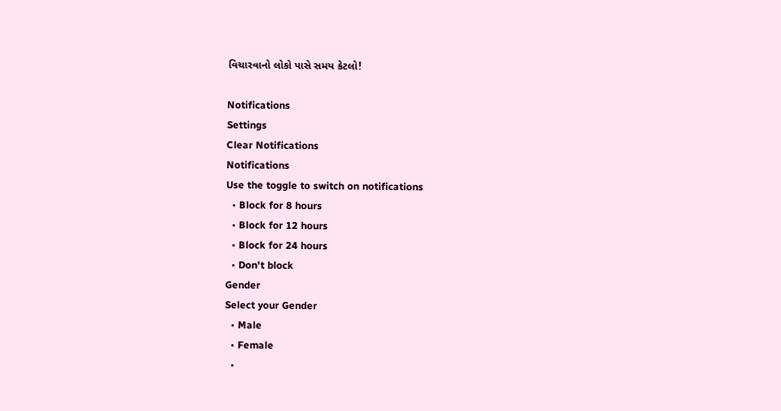વિચારવાનો લોકો પાસે સમય કેટલો!

Notifications
Settings
Clear Notifications
Notifications
Use the toggle to switch on notifications
  • Block for 8 hours
  • Block for 12 hours
  • Block for 24 hours
  • Don't block
Gender
Select your Gender
  • Male
  • Female
  •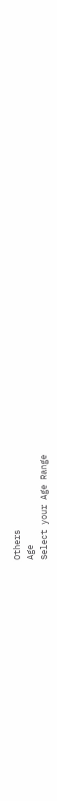Others
Age
Select your Age Range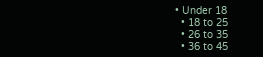• Under 18
  • 18 to 25
  • 26 to 35
  • 36 to 45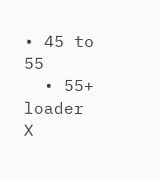• 45 to 55
  • 55+
loader
X